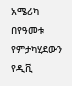አሜሪካ በየዓመቱ የምታካሂደውን የዲቪ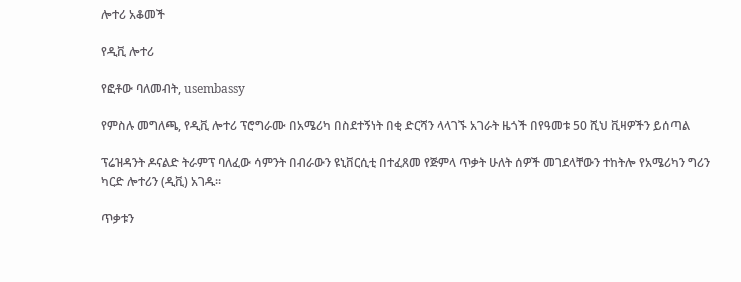ሎተሪ አቆመች

የዲቪ ሎተሪ

የፎቶው ባለመብት, usembassy

የምስሉ መግለጫ, የዲቪ ሎተሪ ፕሮግራሙ በአሜሪካ በስደተኝነት በቂ ድርሻን ላላገኙ አገራት ዜጎች በየዓመቱ 50 ሺህ ቪዛዎችን ይሰጣል

ፕሬዝዳንት ዶናልድ ትራምፕ ባለፈው ሳምንት በብራውን ዩኒቨርሲቲ በተፈጸመ የጅምላ ጥቃት ሁለት ሰዎች መገደላቸውን ተከትሎ የአሜሪካን ግሪን ካርድ ሎተሪን (ዲቪ) አገዱ።

ጥቃቱን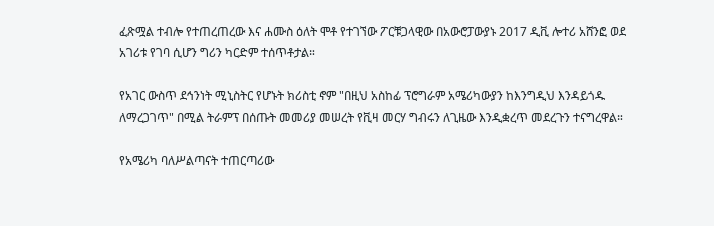ፈጽሟል ተብሎ የተጠረጠረው እና ሐሙስ ዕለት ሞቶ የተገኘው ፖርቹጋላዊው በአውሮፓውያኑ 2017 ዲቪ ሎተሪ አሸንፎ ወደ አገሪቱ የገባ ሲሆን ግሪን ካርድም ተሰጥቶታል።

የአገር ውስጥ ደኅንነት ሚኒስትር የሆኑት ክሪስቲ ኖም "በዚህ አስከፊ ፕሮግራም አሜሪካውያን ከእንግዲህ እንዳይጎዱ ለማረጋገጥ" በሚል ትራምፕ በሰጡት መመሪያ መሠረት የቪዛ መርሃ ግብሩን ለጊዜው እንዲቋረጥ መደረጉን ተናግረዋል።

የአሜሪካ ባለሥልጣናት ተጠርጣሪው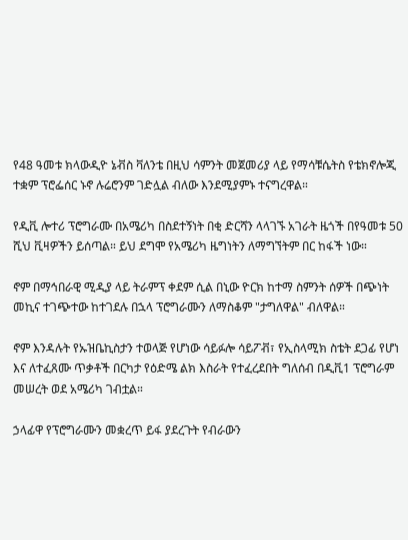የ48 ዓመቱ ክላውዲዮ ኔቭስ ቫለንቴ በዚህ ሳምንት መጀመሪያ ላይ የማሳቹሴትስ የቴክኖሎጂ ተቋም ፕሮፌሰር ኑኖ ሉሬሮንም ገድሏል ብለው እንደሚያምኑ ተናግረዋል።

የዲቪ ሎተሪ ፕሮግራሙ በአሜሪካ በስደተኝነት በቂ ድርሻን ላላገኙ አገራት ዜጎች በየዓመቱ 50 ሺህ ቪዛዎችን ይሰጣል። ይህ ደግሞ የአሜሪካ ዜግነትን ለማግኘትም በር ከፋች ነው።

ኖም በማኅበራዊ ሚዲያ ላይ ትራምፕ ቀደም ሲል በኒው ዮርክ ከተማ ስምንት ሰዎች በጭነት መኪና ተገጭተው ከተገደሉ በኋላ ፕሮግራሙን ለማስቆም "ታግለዋል" ብለዋል።

ኖም እንዳሉት የኡዝቤኪስታን ተወላጅ የሆነው ሳይፉሎ ሳይፖቭ፣ የኢስላሚክ ስቴት ደጋፊ የሆነ እና ለተፈጸሙ ጥቃቶች በርካታ የዕድሜ ልክ እስራት የተፈረደበት ግለሰብ በዲቪ1 ፕሮግራም መሠረት ወደ አሜሪካ ገብቷል።

ኃላፊዋ የፕሮግራሙን መቋረጥ ይፋ ያደረጉት የብራውን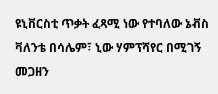ዩኒቨርስቲ ጥቃት ፈጻሚ ነው የተባለው ኔቭስ ቫለንቴ በሳሌም፣ ኒው ሃምፕሻየር በሚገኝ መጋዘን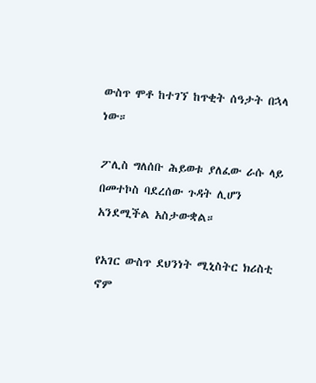ውስጥ ሞቶ ከተገኘ ከጥቂት ሰዓታት በኋላ ነው።

ፖሊስ ግለሰቡ ሕይወቱ ያለፈው ራሱ ላይ በመተኮስ ባደረሰው ጉዳት ሊሆን አንደሚችል አስታውቋል።

የአገር ውስጥ ደህንነት ሚኒስትር ክሪስቲ ኖም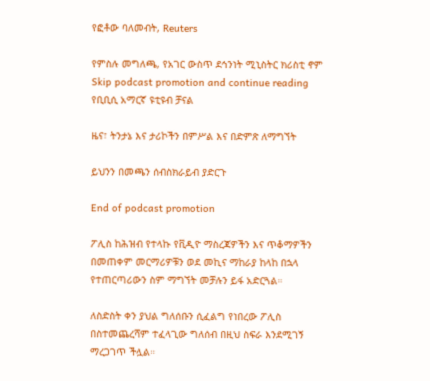የፎቶው ባለመብት, Reuters

የምስሉ መግለጫ, የአገር ውስጥ ደኅንነት ሚኒስትር ክሪስቲ ኖም
Skip podcast promotion and continue reading
የቢቢሲ አማርኛ ዩቲዩብ ቻናል

ዜና፣ ትንታኔ እና ታሪኮችን በምሥል እና በድምጽ ለማግኘት

ይህንን በመጫን ሰብስክራይብ ያድርጉ

End of podcast promotion

ፖሊስ ከሕዝብ የተላኩ የቪዲዮ ማስረጃዎችን እና ጥቆማዎችን በመጠቀም መርማሪዎቹን ወደ መኪና ማከራያ ከላከ በኋላ የተጠርጣሪውን ስም ማግኘት መቻሉን ይፋ አድርጓል።

ለስድስት ቀን ያህል ግለሰቡን ሲፈልግ የነበረው ፖሊስ በስተመጨረሻም ተፈላጊው ግለሰብ በዚህ ስፍራ እንደሚገኝ ማረጋገጥ ችሏል።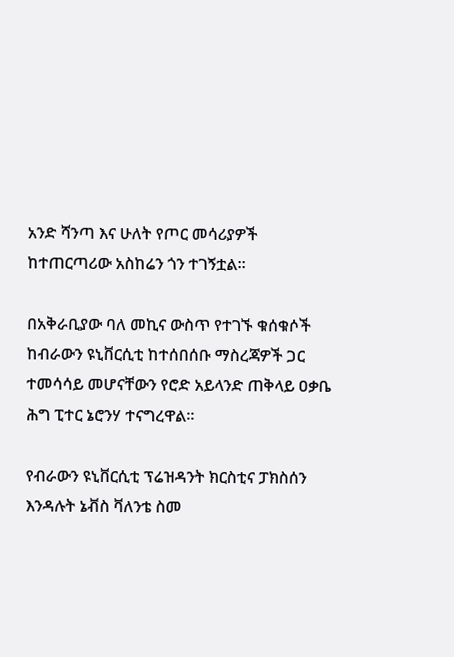አንድ ሻንጣ እና ሁለት የጦር መሳሪያዎች ከተጠርጣሪው አስከሬን ጎን ተገኝቷል።

በአቅራቢያው ባለ መኪና ውስጥ የተገኙ ቁሰቁሶች ከብራውን ዩኒቨርሲቲ ከተሰበሰቡ ማስረጃዎች ጋር ተመሳሳይ መሆናቸውን የሮድ አይላንድ ጠቅላይ ዐቃቤ ሕግ ፒተር ኔሮንሃ ተናግረዋል።

የብራውን ዩኒቨርሲቲ ፕሬዝዳንት ክርስቲና ፓክስሰን እንዳሉት ኔቭስ ቫለንቴ ስመ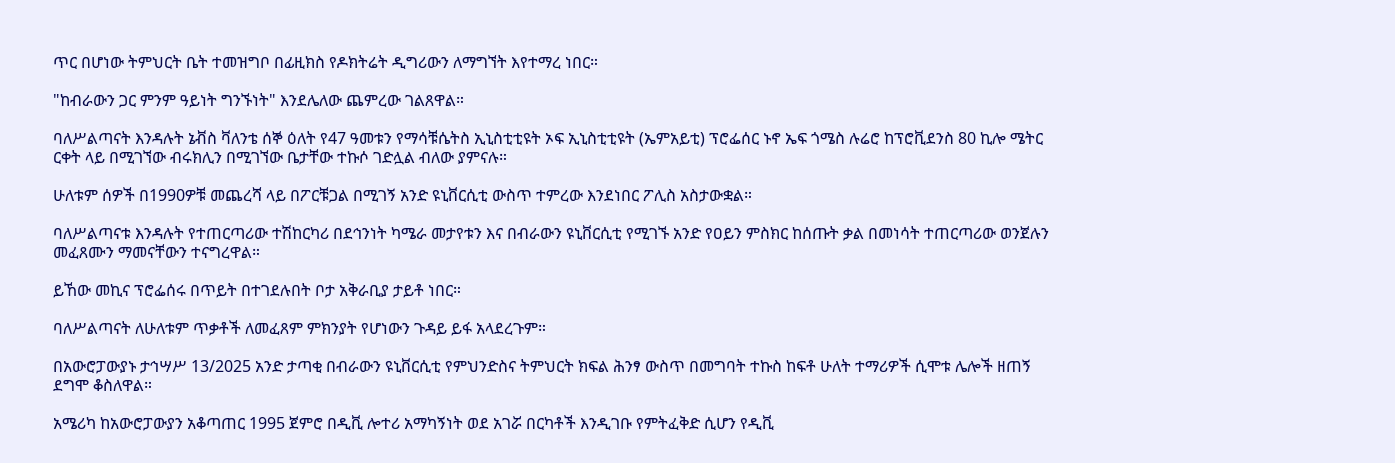ጥር በሆነው ትምህርት ቤት ተመዝግቦ በፊዚክስ የዶክትሬት ዲግሪውን ለማግኘት እየተማረ ነበር።

"ከብራውን ጋር ምንም ዓይነት ግንኙነት" እንደሌለው ጨምረው ገልጸዋል።

ባለሥልጣናት እንዳሉት ኔቭስ ቫለንቴ ሰኞ ዕለት የ47 ዓመቱን የማሳቹሴትስ ኢኒስቲቲዩት ኦፍ ኢኒስቲቲዩት (ኤምአይቲ) ፕሮፌሰር ኑኖ ኤፍ ጎሜስ ሉሬሮ ከፕሮቪደንስ 80 ኪሎ ሜትር ርቀት ላይ በሚገኘው ብሩክሊን በሚገኘው ቤታቸው ተኩሶ ገድሏል ብለው ያምናሉ።

ሁለቱም ሰዎች በ1990ዎቹ መጨረሻ ላይ በፖርቹጋል በሚገኝ አንድ ዩኒቨርሲቲ ውስጥ ተምረው እንደነበር ፖሊስ አስታውቋል።

ባለሥልጣናቱ እንዳሉት የተጠርጣሪው ተሽከርካሪ በደኅንነት ካሜራ መታየቱን እና በብራውን ዩኒቨርሲቲ የሚገኙ አንድ የዐይን ምስክር ከሰጡት ቃል በመነሳት ተጠርጣሪው ወንጀሉን መፈጸሙን ማመናቸውን ተናግረዋል።

ይኸው መኪና ፕሮፌሰሩ በጥይት በተገደሉበት ቦታ አቅራቢያ ታይቶ ነበር።

ባለሥልጣናት ለሁለቱም ጥቃቶች ለመፈጸም ምክንያት የሆነውን ጉዳይ ይፋ አላደረጉም።

በአውሮፓውያኑ ታኅሣሥ 13/2025 አንድ ታጣቂ በብራውን ዩኒቨርሲቲ የምህንድስና ትምህርት ክፍል ሕንፃ ውስጥ በመግባት ተኩስ ከፍቶ ሁለት ተማሪዎች ሲሞቱ ሌሎች ዘጠኝ ደግሞ ቆስለዋል።

አሜሪካ ከአውሮፓውያን አቆጣጠር 1995 ጀምሮ በዲቪ ሎተሪ አማካኝነት ወደ አገሯ በርካቶች እንዲገቡ የምትፈቅድ ሲሆን የዲቪ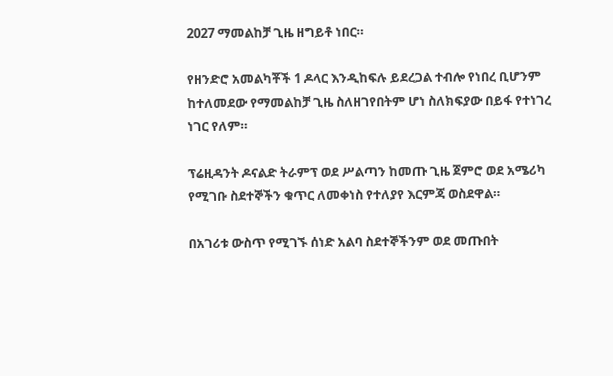2027 ማመልከቻ ጊዜ ዘግይቶ ነበር።

የዘንድሮ አመልካቾች 1 ዶላር እንዲከፍሉ ይደረጋል ተብሎ የነበረ ቢሆንም ከተለመደው የማመልከቻ ጊዜ ስለዘገየበትም ሆነ ስለክፍያው በይፋ የተነገረ ነገር የለም።

ፕሬዚዳንት ዶናልድ ትራምፕ ወደ ሥልጣን ከመጡ ጊዜ ጀምሮ ወደ አሜሪካ የሚገቡ ስደተኞችን ቁጥር ለመቀነስ የተለያየ እርምጃ ወስደዋል።

በአገሪቱ ውስጥ የሚገኙ ሰነድ አልባ ስደተኞችንም ወደ መጡበት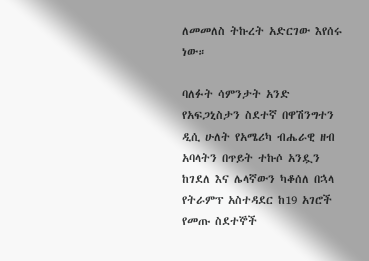ለመመለስ ትኩረት አድርገው እየሰሩ ነው።

ባለፉት ሳምንታት አንድ የአፍጋኒስታን ስደተኛ በዋሽንግተን ዲሲ ሁለት የአሜሪካ ብሔራዊ ዘብ አባላትን በጥይት ተኩሶ አንዷን ከገደለ እና ሌላኛውን ካቆሰለ በኋላ የትራምፕ አስተዳደር ከ19 አገሮች የመጡ ስደተኞች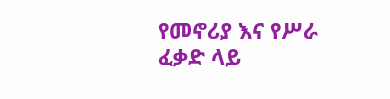የመኖሪያ እና የሥራ ፈቃድ ላይ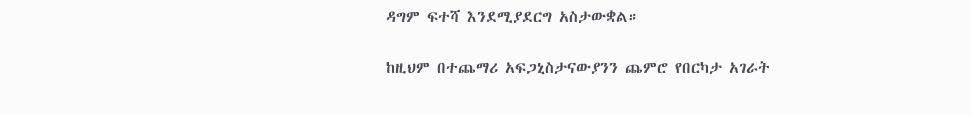ዳግም ፍተሻ እንደሚያደርግ አስታውቋል።

ከዚህም በተጨማሪ አፍጋኒስታናውያንን ጨምሮ የበርካታ አገራት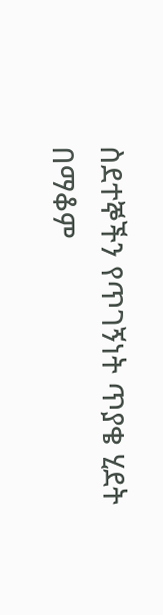ስደተኞችን የጥገኝነት ጥያቄ ሂደት በማቆም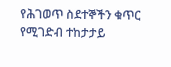የሕገወጥ ስደተኞችን ቁጥር የሚገድብ ተከታታይ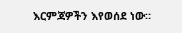እርምጃዎችን እየወሰደ ነው።